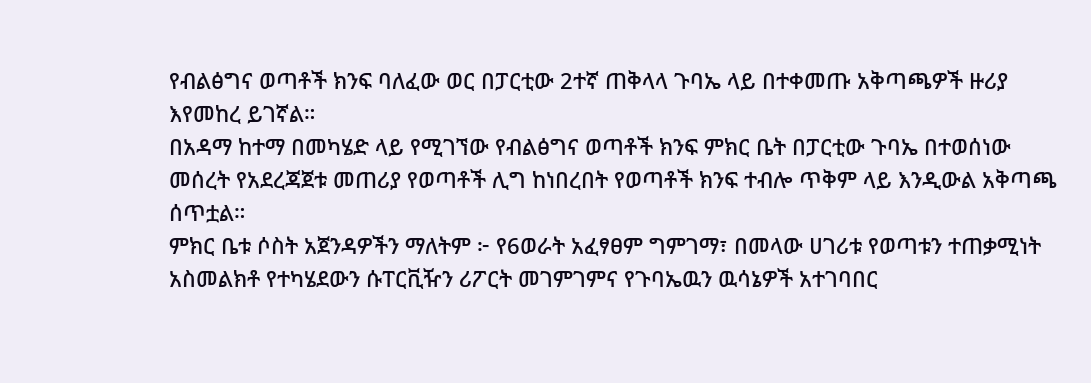የብልፅግና ወጣቶች ክንፍ ባለፈው ወር በፓርቲው 2ተኛ ጠቅላላ ጉባኤ ላይ በተቀመጡ አቅጣጫዎች ዙሪያ እየመከረ ይገኛል።
በአዳማ ከተማ በመካሄድ ላይ የሚገኘው የብልፅግና ወጣቶች ክንፍ ምክር ቤት በፓርቲው ጉባኤ በተወሰነው መሰረት የአደረጃጀቱ መጠሪያ የወጣቶች ሊግ ከነበረበት የወጣቶች ክንፍ ተብሎ ጥቅም ላይ እንዲውል አቅጣጫ ሰጥቷል።
ምክር ቤቱ ሶስት አጀንዳዎችን ማለትም ፦ የ6ወራት አፈፃፀም ግምገማ፣ በመላው ሀገሪቱ የወጣቱን ተጠቃሚነት አስመልክቶ የተካሄደውን ሱፐርቪዥን ሪፖርት መገምገምና የጉባኤዉን ዉሳኔዎች አተገባበር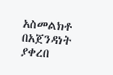አስመልክቶ በአጀንዳነት ያቀረበ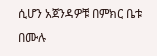ሲሆን አጀንዳዎቹ በምክር ቤቱ በሙሉ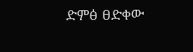ድምፅ ፀድቀው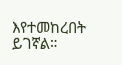እየተመከረበት ይገኛል።